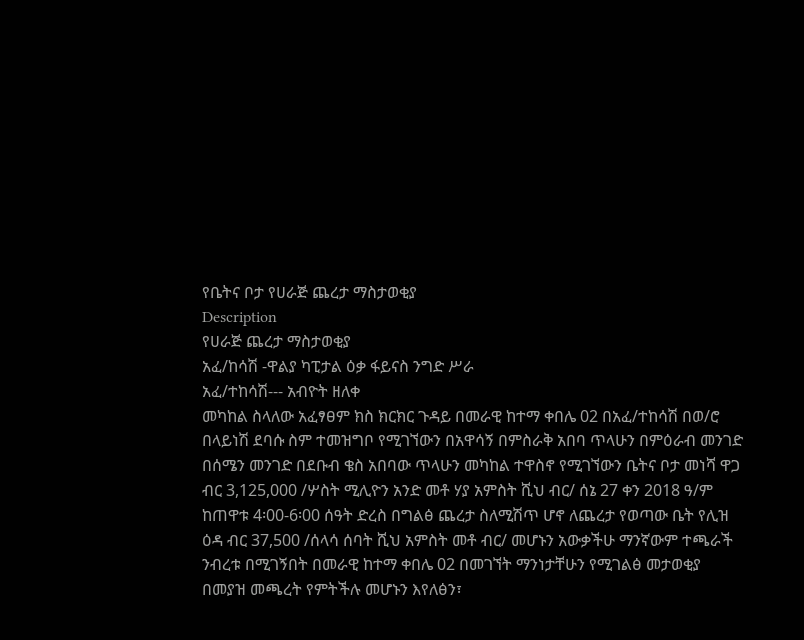የቤትና ቦታ የሀራጅ ጨረታ ማስታወቂያ
Description
የሀራጅ ጨረታ ማስታወቂያ
አፈ/ከሳሽ -ዋልያ ካፒታል ዕቃ ፋይናስ ንግድ ሥራ
አፈ/ተከሳሽ--- አብዮት ዘለቀ
መካከል ስላለው አፈፃፀም ክስ ክርክር ጉዳይ በመራዊ ከተማ ቀበሌ 02 በአፈ/ተከሳሽ በወ/ሮ በላይነሽ ደባሱ ስም ተመዝግቦ የሚገኘውን በአዋሳኝ በምስራቅ አበባ ጥላሁን በምዕራብ መንገድ በሰሜን መንገድ በደቡብ ቄስ አበባው ጥላሁን መካከል ተዋስኖ የሚገኘውን ቤትና ቦታ መነሻ ዋጋ ብር 3,125,000 /ሦስት ሚሊዮን አንድ መቶ ሃያ አምስት ሺህ ብር/ ሰኔ 27 ቀን 2018 ዓ/ም ከጠዋቱ 4፡00-6፡00 ሰዓት ድረስ በግልፅ ጨረታ ስለሚሽጥ ሆኖ ለጨረታ የወጣው ቤት የሊዝ ዕዳ ብር 37,500 /ሰላሳ ሰባት ሺህ አምስት መቶ ብር/ መሆኑን አውቃችሁ ማንኛውም ተጫራች ንብረቱ በሚገኝበት በመራዊ ከተማ ቀበሌ 02 በመገኘት ማንነታቸሁን የሚገልፅ መታወቂያ በመያዝ መጫረት የምትችሉ መሆኑን እየለፅን፣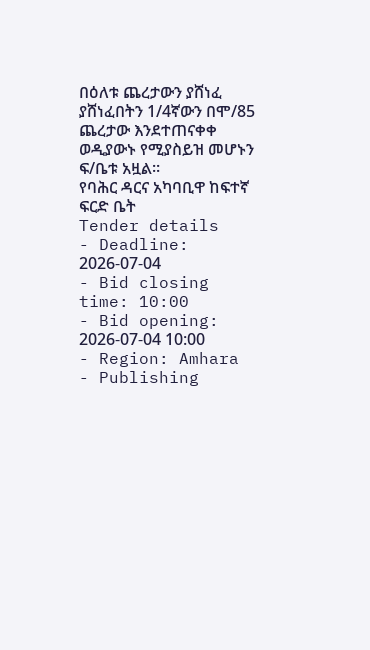በዕለቱ ጨረታውን ያሸነፈ ያሸነፈበትን 1/4ኛውን በሞ/85 ጨረታው እንደተጠናቀቀ ወዲያውኑ የሚያስይዝ መሆኑን ፍ/ቤቱ አዟል።
የባሕር ዳርና አካባቢዋ ከፍተኛ ፍርድ ቤት
Tender details
- Deadline: 2026-07-04
- Bid closing time: 10:00
- Bid opening: 2026-07-04 10:00
- Region: Amhara
- Publishing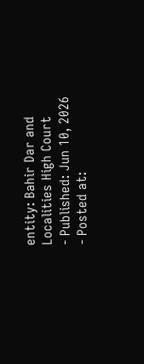entity: Bahir Dar and Localities High Court
- Published: Jun 10, 2026
- Posted at: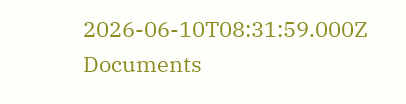2026-06-10T08:31:59.000Z
Documents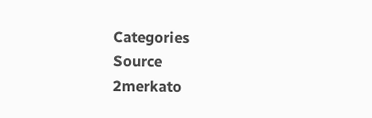Categories
Source
2merkato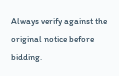Always verify against the original notice before bidding.